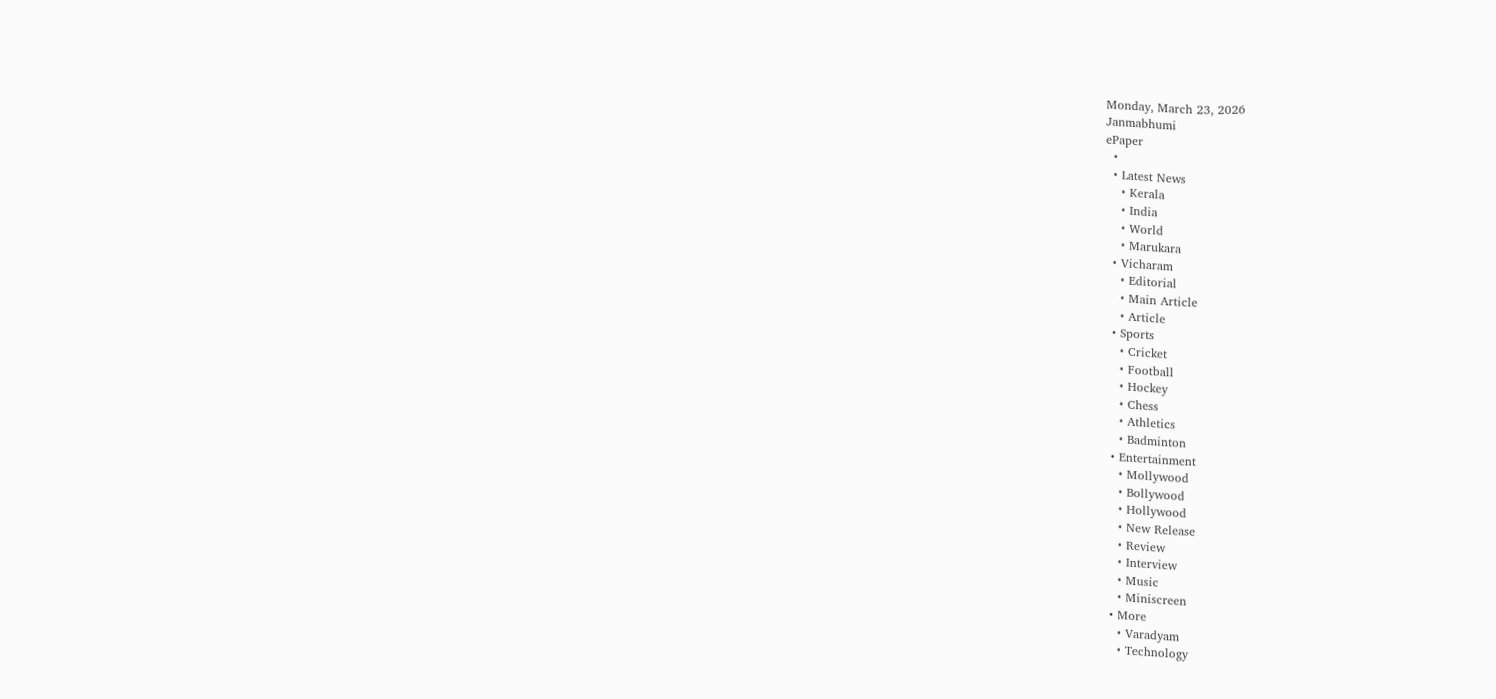Monday, March 23, 2026
Janmabhumi
ePaper
  •
  • Latest News
    • Kerala
    • India
    • World
    • Marukara
  • Vicharam
    • Editorial
    • Main Article
    • Article
  • Sports
    • Cricket
    • Football
    • Hockey
    • Chess
    • Athletics
    • Badminton
  • Entertainment
    • Mollywood
    • Bollywood
    • Hollywood
    • New Release
    • Review
    • Interview
    • Music
    • Miniscreen
  • More
    • Varadyam
    • Technology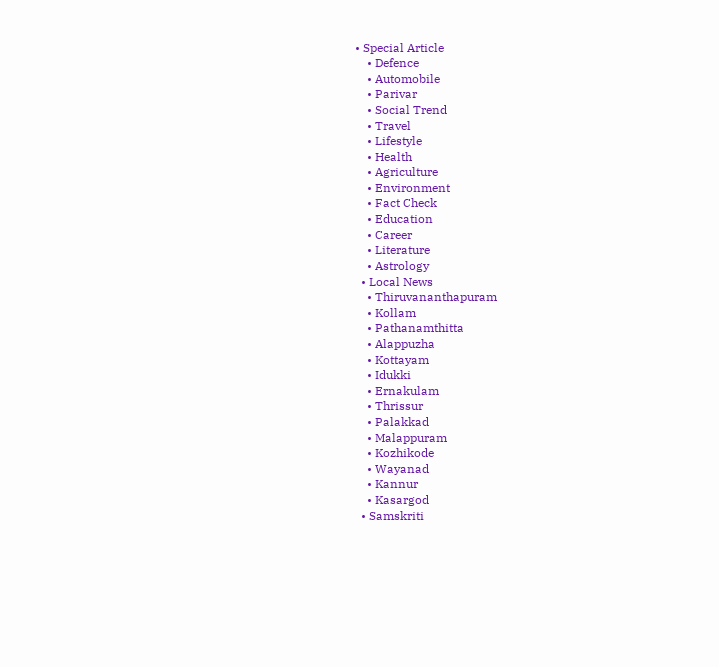• Special Article
    • Defence
    • Automobile
    • Parivar
    • Social Trend
    • Travel
    • Lifestyle
    • Health
    • Agriculture
    • Environment
    • Fact Check
    • Education
    • Career
    • Literature
    • Astrology
  • Local News
    • Thiruvananthapuram
    • Kollam
    • Pathanamthitta
    • Alappuzha
    • Kottayam
    • Idukki
    • Ernakulam
    • Thrissur
    • Palakkad
    • Malappuram
    • Kozhikode
    • Wayanad
    • Kannur
    • Kasargod
  • Samskriti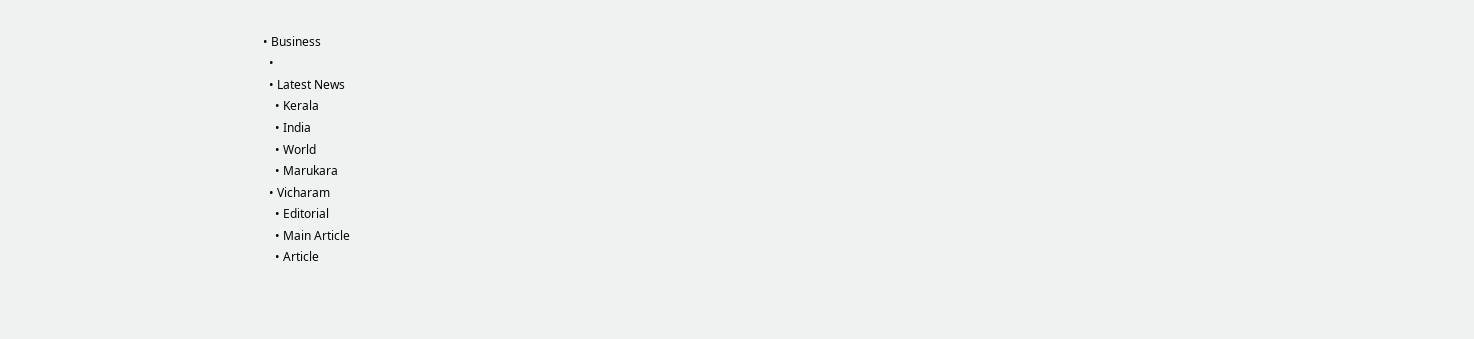• Business
  •
  • Latest News
    • Kerala
    • India
    • World
    • Marukara
  • Vicharam
    • Editorial
    • Main Article
    • Article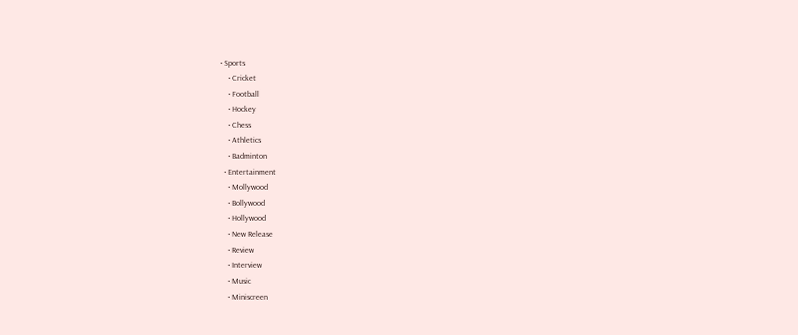• Sports
    • Cricket
    • Football
    • Hockey
    • Chess
    • Athletics
    • Badminton
  • Entertainment
    • Mollywood
    • Bollywood
    • Hollywood
    • New Release
    • Review
    • Interview
    • Music
    • Miniscreen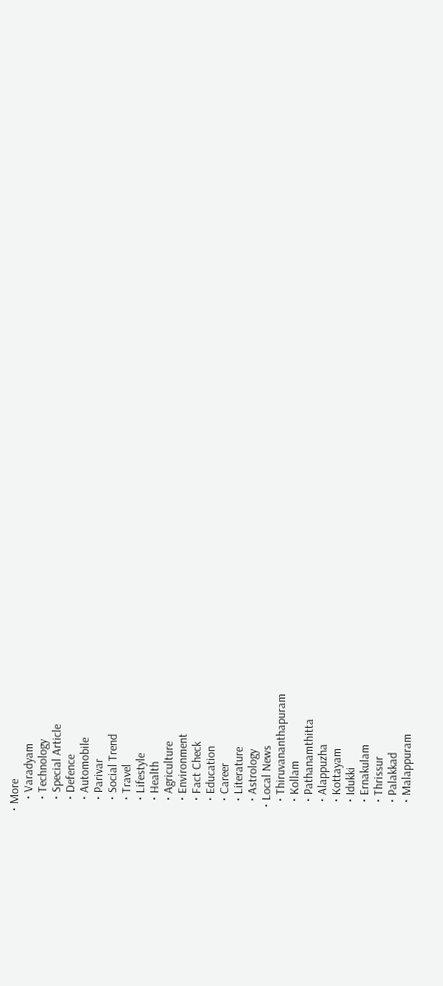• More
    • Varadyam
    • Technology
    • Special Article
    • Defence
    • Automobile
    • Parivar
    • Social Trend
    • Travel
    • Lifestyle
    • Health
    • Agriculture
    • Environment
    • Fact Check
    • Education
    • Career
    • Literature
    • Astrology
  • Local News
    • Thiruvananthapuram
    • Kollam
    • Pathanamthitta
    • Alappuzha
    • Kottayam
    • Idukki
    • Ernakulam
    • Thrissur
    • Palakkad
    • Malappuram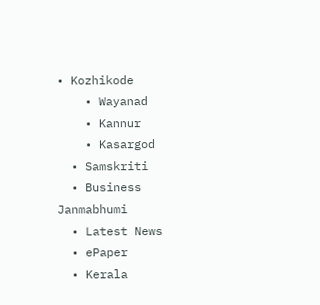• Kozhikode
    • Wayanad
    • Kannur
    • Kasargod
  • Samskriti
  • Business
Janmabhumi
  • Latest News
  • ePaper
  • Kerala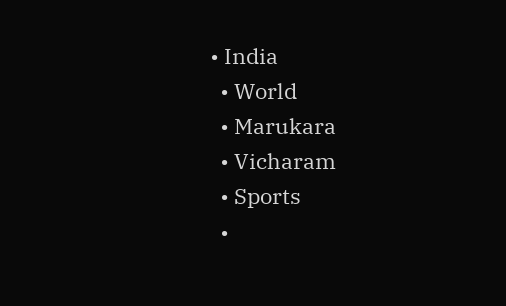• India
  • World
  • Marukara
  • Vicharam
  • Sports
  •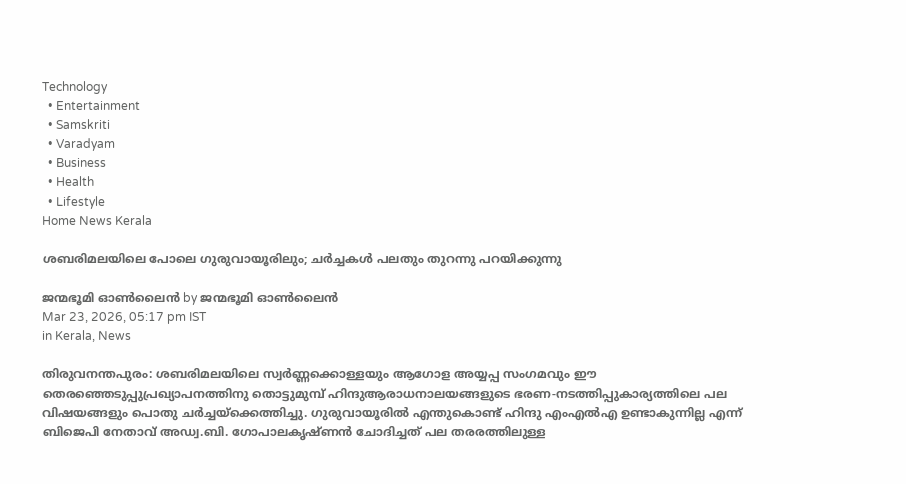Technology
  • Entertainment
  • Samskriti
  • Varadyam
  • Business
  • Health
  • Lifestyle
Home News Kerala

ശബരിമലയിലെ പോലെ ഗുരുവായൂരിലും; ചർച്ചകൾ പലതും തുറന്നു പറയിക്കുന്നു

ജന്മഭൂമി ഓണ്‍ലൈന്‍ by ജന്മഭൂമി ഓണ്‍ലൈന്‍
Mar 23, 2026, 05:17 pm IST
in Kerala, News

തിരുവനന്തപുരം: ശബരിമലയിലെ സ്വർണ്ണക്കൊള്ളയും ആഗോള അയ്യപ്പ സംഗമവും ഈ തെരഞ്ഞെടുപ്പുപ്രഖ്യാപനത്തിനു തൊട്ടുമുമ്പ് ഹിന്ദുആരാധനാലയങ്ങളുടെ ഭരണ-നടത്തിപ്പുകാര്യത്തിലെ പല വിഷയങ്ങളും പൊതു ചർച്ചയ്‌ക്കെത്തിച്ചു. ഗുരുവായൂരിൽ എന്തുകൊണ്ട് ഹിന്ദു എംഎൽഎ ഉണ്ടാകുന്നില്ല എന്ന് ബിജെപി നേതാവ് അഡ്വ.ബി. ഗോപാലകൃഷ്ണൻ ചോദിച്ചത് പല തരരത്തിലുള്ള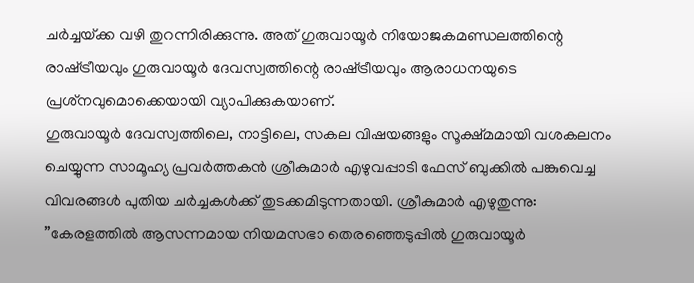ചർച്ചയ്‌ക്ക വഴി തുറന്നിരിക്കുന്നു. അത് ഗുരുവായൂർ നിയോജകമണ്ഡലത്തിന്റെ രാഷ്‌ട്രീയവും ഗുരുവായൂർ ദേവസ്വത്തിന്റെ രാഷ്‌ട്രീയവും ആരാധനയുടെ പ്രശ്‌നവുമൊക്കെയായി വ്യാപിക്കുകയാണ്.
ഗുരുവായൂർ ദേവസ്വത്തിലെ, നാട്ടിലെ, സകല വിഷയങ്ങളും സൂക്ഷ്മമായി വശകലനം ചെയ്യുന്ന സാമൂഹ്യ പ്രവർത്തകൻ ശ്രീകുമാർ എഴുവപ്പാടി ഫേസ് ബുക്കിൽ പങ്കുവെച്ച വിവരങ്ങൾ പുതിയ ചർച്ചകൾക്ക് തുടക്കമിടുന്നതായി. ശ്രീകുമാർ എഴുതുന്നു:
”കേരളത്തിൽ ആസന്നമായ നിയമസഭാ തെരഞ്ഞെടുപ്പിൽ ഗുരുവായൂർ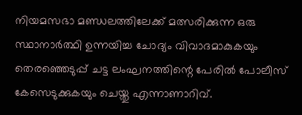നിയമസഭാ മണ്ഡലത്തിലേക്ക് മത്സരിക്കുന്ന ഒരു സ്ഥാനാർത്ഥി ഉന്നയിച്ച ചോദ്യം വിവാദമാകുകയും തെരഞ്ഞെടുപ്പ് ചട്ട ലംഘനത്തിന്റെ പേരിൽ പോലീസ് കേസെടുക്കുകയും ചെയ്തു എന്നാണാറിവ്.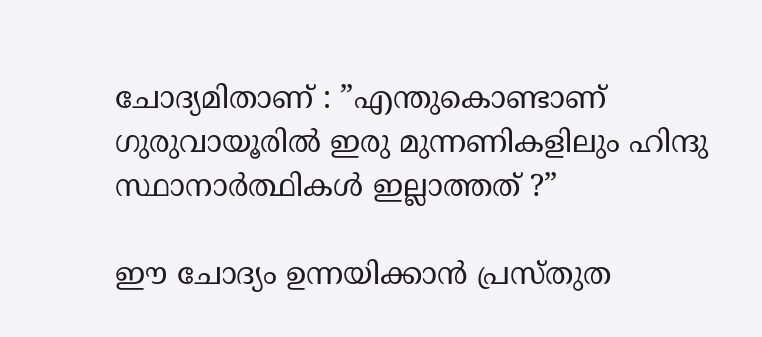ചോദ്യമിതാണ് : ”എന്തുകൊണ്ടാണ് ഗുരുവായൂരിൽ ഇരു മുന്നണികളിലും ഹിന്ദു സ്ഥാനാർത്ഥികൾ ഇല്ലാത്തത് ?”

ഈ ചോദ്യം ഉന്നയിക്കാൻ പ്രസ്തുത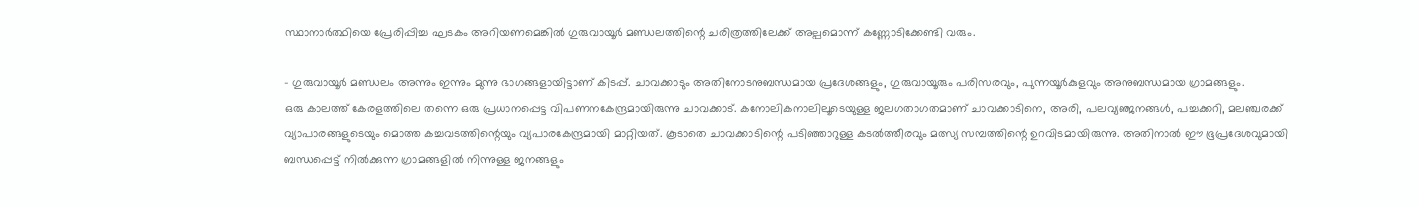സ്ഥാനാർത്ഥിയെ പ്രേരിപ്പിച്ച ഘടകം അറിയണമെങ്കിൽ ഗുരുവായൂർ മണ്ഡലത്തിന്റെ ചരിത്രത്തിലേക്ക് അല്പമൊന്ന് കണ്ണോടിക്കേണ്ടി വരും.

– ഗുരുവായൂർ മണ്ഡലം അന്നും ഇന്നും മുന്നു ഭാഗങ്ങളായിട്ടാണ് കിടപ്പ്. ചാവക്കാടും അതിനോടനുബന്ധമായ പ്രദേശങ്ങളും, ഗുരുവായൂരും പരിസരവും, പുന്നയൂർകുളവും അനുബന്ധമായ ഗ്രാമങ്ങളും.
ഒരു കാലത്ത് കേരളത്തിലെ തന്നെ ഒരു പ്രധാനപ്പെട്ട വിപണനകേന്ദ്രമായിരുന്നു ചാവക്കാട്. കനോലികനാലിലൂടെയുള്ള ജലഗതാഗതമാണ് ചാവക്കാടിനെ, അരി, പലവ്യഞ്ജനങ്ങൾ, പച്ചക്കറി, മലഞ്ചരക്ക് വ്യാപാരങ്ങളുടെയും മൊത്ത കച്ചവടത്തിന്റെയും വ്യപാരകേന്ദ്രമായി മാറ്റിയത്. കൂടാതെ ചാവക്കാടിന്റെ പടിഞ്ഞാറുള്ള കടൽത്തീരവും മത്സ്യ സമ്പത്തിന്റെ ഉറവിടമായിരുന്നു. അതിനാൽ ഈ ഭൂപ്രദേശവുമായി ബന്ധപ്പെട്ട് നിൽക്കുന്ന ഗ്രാമങ്ങളിൽ നിന്നുള്ള ജനങ്ങളും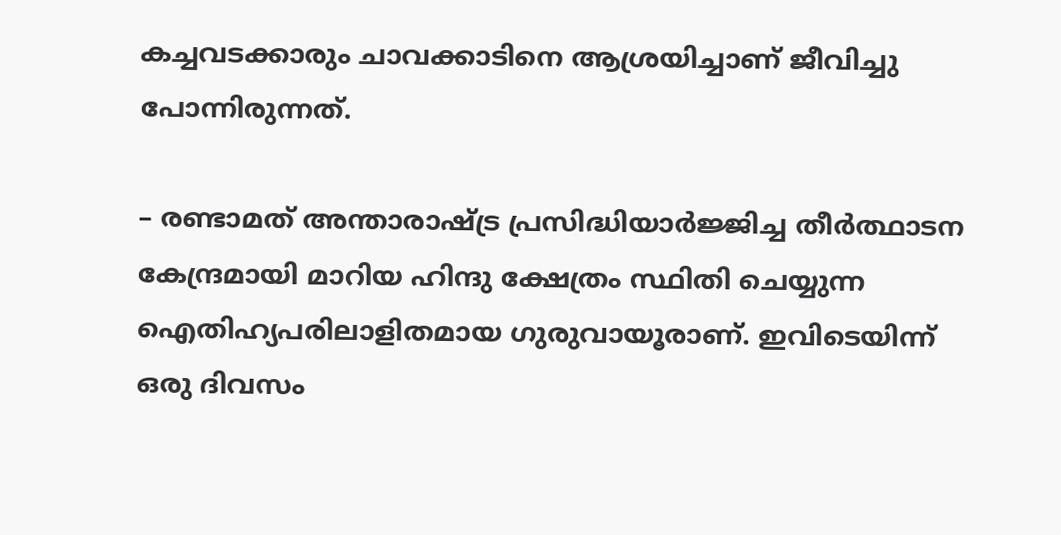കച്ചവടക്കാരും ചാവക്കാടിനെ ആശ്രയിച്ചാണ് ജീവിച്ചു പോന്നിരുന്നത്.

– രണ്ടാമത് അന്താരാഷ്‌ട്ര പ്രസിദ്ധിയാർജ്ജിച്ച തീർത്ഥാടന കേന്ദ്രമായി മാറിയ ഹിന്ദു ക്ഷേത്രം സ്ഥിതി ചെയ്യുന്ന ഐതിഹ്യപരിലാളിതമായ ഗുരുവായൂരാണ്. ഇവിടെയിന്ന് ഒരു ദിവസം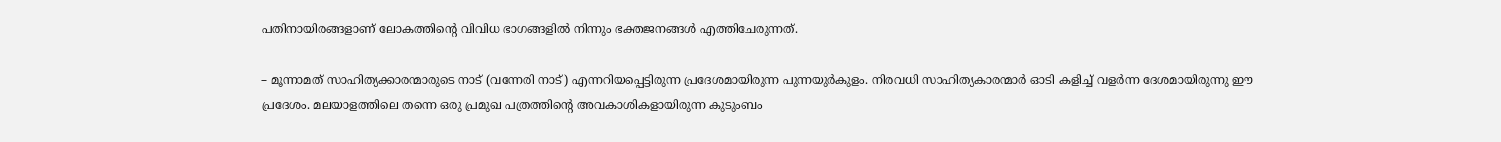പതിനായിരങ്ങളാണ് ലോകത്തിന്റെ വിവിധ ഭാഗങ്ങളിൽ നിന്നും ഭക്തജനങ്ങൾ എത്തിചേരുന്നത്.

– മൂന്നാമത് സാഹിത്യക്കാരന്മാരുടെ നാട് (വന്നേരി നാട്) എന്നറിയപ്പെട്ടിരുന്ന പ്രദേശമായിരുന്ന പുന്നയുർകുളം. നിരവധി സാഹിത്യകാരന്മാർ ഓടി കളിച്ച് വളർന്ന ദേശമായിരുന്നു ഈ പ്രദേശം. മലയാളത്തിലെ തന്നെ ഒരു പ്രമുഖ പത്രത്തിന്റെ അവകാശികളായിരുന്ന കുടുംബം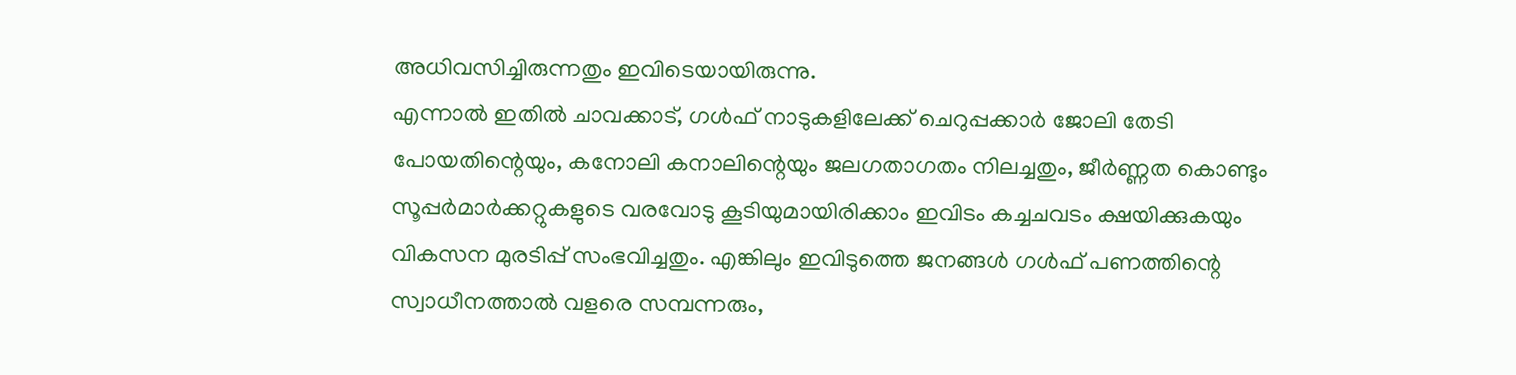അധിവസിച്ചിരുന്നതും ഇവിടെയായിരുന്നു.
എന്നാൽ ഇതിൽ ചാവക്കാട്, ഗൾഫ് നാടുകളിലേക്ക് ചെറുപ്പക്കാർ ജോലി തേടി പോയതിന്റെയും, കനോലി കനാലിന്റെയും ജലഗതാഗതം നിലച്ചതും, ജീർണ്ണത കൊണ്ടും സൂപ്പർമാർക്കറ്റുകളുടെ വരവോടു കൂടിയുമായിരിക്കാം ഇവിടം കച്ചചവടം ക്ഷയിക്കുകയും വികസന മുരടിപ്പ് സംഭവിച്ചതും. എങ്കിലും ഇവിടുത്തെ ജനങ്ങൾ ഗൾഫ് പണത്തിന്റെ സ്വാധീനത്താൽ വളരെ സമ്പന്നരും,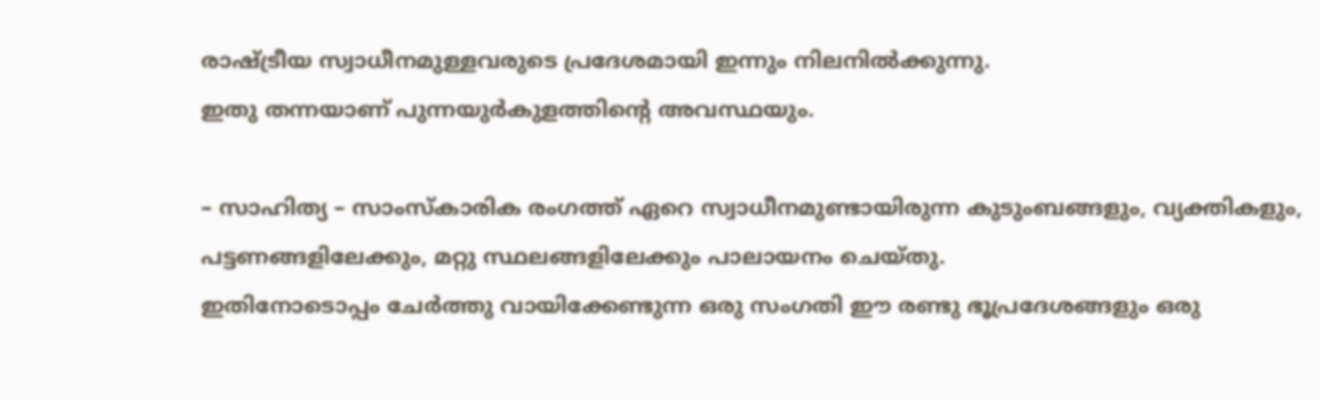രാഷ്‌ട്രീയ സ്വാധീനമുള്ളവരുടെ പ്രദേശമായി ഇന്നും നിലനിൽക്കുന്നു.
ഇതു തന്നയാണ് പുന്നയുർകുളത്തിന്റെ അവസ്ഥയും.

– സാഹിത്യ – സാംസ്‌കാരിക രംഗത്ത് ഏറെ സ്വാധീനമുണ്ടായിരുന്ന കുടുംബങ്ങളും, വ്യക്തികളും, പട്ടണങ്ങളിലേക്കും, മറ്റു സ്ഥലങ്ങളിലേക്കും പാലായനം ചെയ്തു.
ഇതിനോടൊപ്പം ചേർത്തു വായിക്കേണ്ടുന്ന ഒരു സംഗതി ഈ രണ്ടു ഭൂപ്രദേശങ്ങളും ഒരു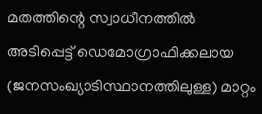മതത്തിന്റെ സ്വാധീനത്തിൽ അടിപ്പെട്ട് ഡെമോഗ്രാഫിക്കലായ (ജനസംഖ്യാടിസ്ഥാനത്തിലുള്ള) മാറ്റം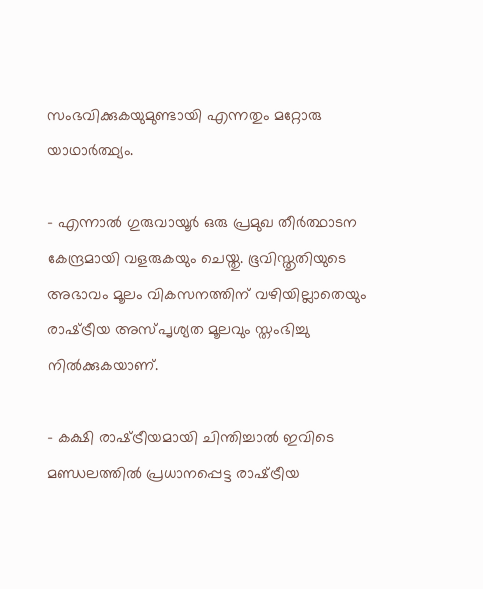സംഭവിക്കുകയുമുണ്ടായി എന്നതും മറ്റോരു യാഥാർത്ഥ്യം.

– എന്നാൽ ഗുരുവായൂർ ഒരു പ്രമുഖ തീർത്ഥാടന കേന്ദ്രമായി വളരുകയും ചെയ്തു. ഭൂവിസ്തൃതിയുടെ അഭാവം മൂലം വികസനത്തിന് വഴിയില്ലാതെയും രാഷ്‌ട്രീയ അസ്പൃശ്യത മൂലവും സ്തംഭിച്ചു നിൽക്കുകയാണ്.

– കക്ഷി രാഷ്‌ട്രീയമായി ചിന്തിച്ചാൽ ഇവിടെ മണ്ഡലത്തിൽ പ്രധാനപ്പെട്ട രാഷ്‌ട്രീയ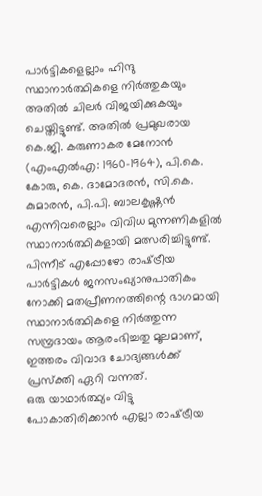പാർട്ടികളെല്ലാം ഹിന്ദു സ്ഥാനാർത്ഥികളെ നിർത്തുകയും അതിൽ ചിലർ വിജയിക്കുകയും ചെയ്തിട്ടുണ്ട്. അതിൽ പ്രമുഖരായ കെ.ജി. കരുണാകര മേനോൻ (എംഎൽഎ: 1960-1964), പി.കെ. കോരു, കെ. ദാമോദരൻ, സി.കെ. കുമാരൻ, പി.പി. ബാലകൃഷ്ണൻ എന്നിവരെല്ലാം വിവിധ മുന്നണികളിൽ സ്ഥാനാർത്ഥികളായി മത്സരിച്ചിട്ടുണ്ട്. പിന്നീട് എപ്പോഴോ രാഷ്‌ട്രീയ പാർട്ടികൾ ജനസംഖ്യാനുപാതികം നോക്കി മതപ്രീണനത്തിന്റെ ഭാഗമായി സ്ഥാനാർത്ഥികളെ നിർത്തുന്ന സമ്പ്രദായം ആരംഭിച്ചതു മൂലമാണ്, ഇത്തരം വിവാദ ചോദ്യങ്ങൾക്ക് പ്രസ്‌ക്തി ഏറി വന്നത്.
ഒരു യാഥാർത്ഥ്യം വിട്ടു പോകാതിരിക്കാൻ എല്ലാ രാഷ്‌ട്രീയ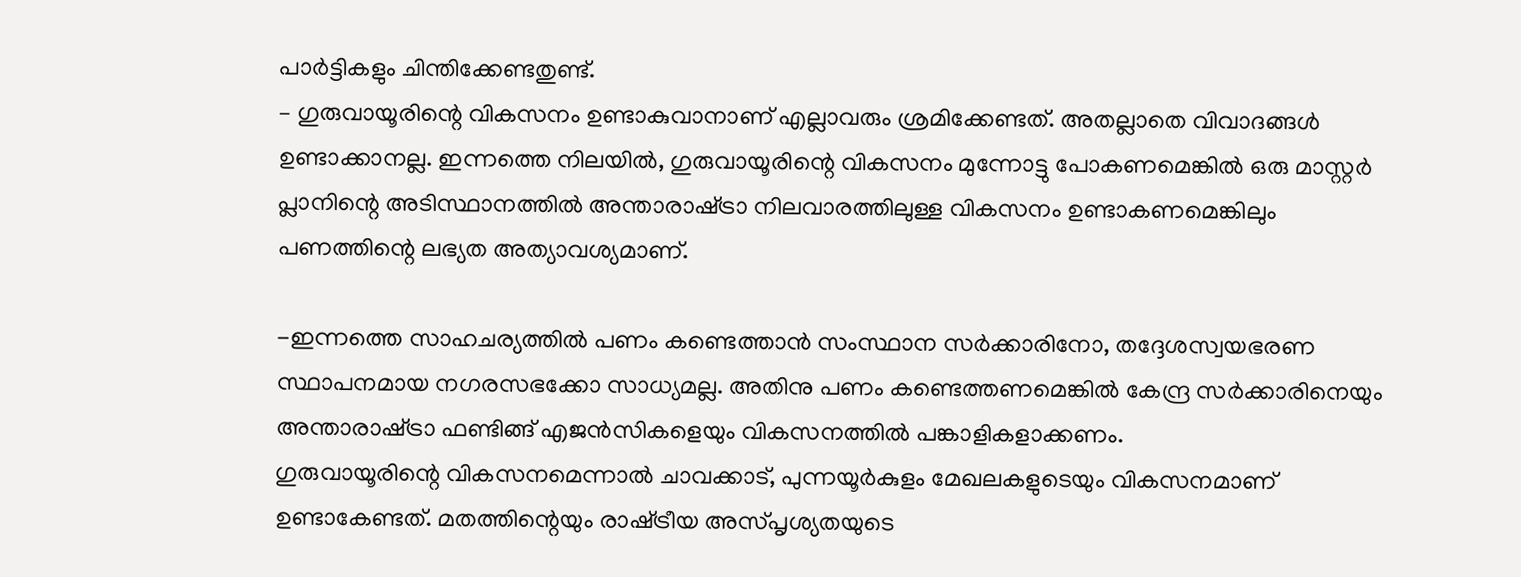പാർട്ടികളും ചിന്തിക്കേണ്ടതുണ്ട്.
– ഗുരുവായൂരിന്റെ വികസനം ഉണ്ടാകുവാനാണ് എല്ലാവരും ശ്രമിക്കേണ്ടത്. അതല്ലാതെ വിവാദങ്ങൾ ഉണ്ടാക്കാനല്ല. ഇന്നത്തെ നിലയിൽ, ഗുരുവായൂരിന്റെ വികസനം മുന്നോട്ടു പോകണമെങ്കിൽ ഒരു മാസ്റ്റർ പ്ലാനിന്റെ അടിസ്ഥാനത്തിൽ അന്താരാഷ്‌ട്രാ നിലവാരത്തിലുള്ള വികസനം ഉണ്ടാകണമെങ്കിലും പണത്തിന്റെ ലഭ്യത അത്യാവശ്യമാണ്.

-ഇന്നത്തെ സാഹചര്യത്തിൽ പണം കണ്ടെത്താൻ സംസ്ഥാന സർക്കാരിനോ, തദ്ദേശസ്വയഭരണ സ്ഥാപനമായ നഗരസഭക്കോ സാധ്യമല്ല. അതിനു പണം കണ്ടെത്തണമെങ്കിൽ കേന്ദ്ര സർക്കാരിനെയും അന്താരാഷ്‌ട്രാ ഫണ്ടിങ്ങ് എജൻസികളെയും വികസനത്തിൽ പങ്കാളികളാക്കണം.
ഗുരുവായൂരിന്റെ വികസനമെന്നാൽ ചാവക്കാട്, പുന്നയൂർകുളം മേഖലകളുടെയും വികസനമാണ് ഉണ്ടാകേണ്ടത്. മതത്തിന്റെയും രാഷ്‌ട്രീയ അസ്പൃശ്യതയുടെ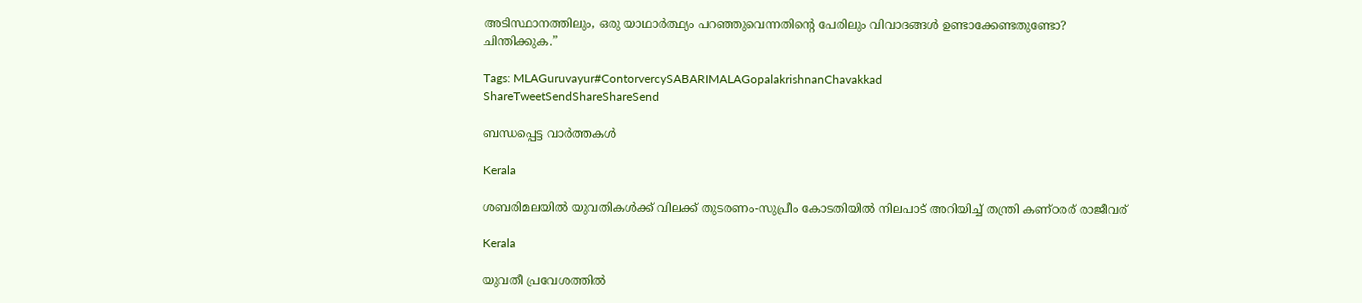അടിസ്ഥാനത്തിലും, ഒരു യാഥാർത്ഥ്യം പറഞ്ഞുവെന്നതിന്റെ പേരിലും വിവാദങ്ങൾ ഉണ്ടാക്കേണ്ടതുണ്ടോ?
ചിന്തിക്കുക.”

Tags: MLAGuruvayur#ContorvercySABARIMALAGopalakrishnanChavakkad
ShareTweetSendShareShareSend

ബന്ധപ്പെട്ട വാര്‍ത്തകള്‍

Kerala

ശബരിമലയില്‍ യുവതികള്‍ക്ക് വിലക്ക് തുടരണം-സുപ്രീം കോടതിയില്‍ നിലപാട് അറിയിച്ച് തന്ത്രി കണ്ഠരര് രാജീവര്

Kerala

യുവതീ പ്രവേശത്തില്‍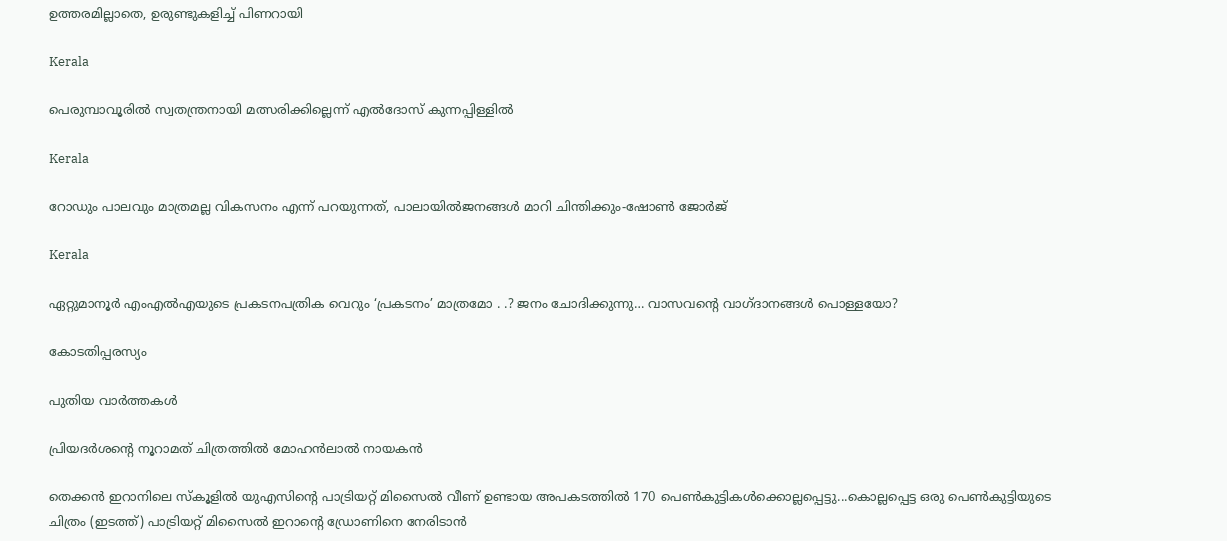ഉത്തരമില്ലാതെ, ഉരുണ്ടുകളിച്ച് പിണറായി

Kerala

പെരുമ്പാവൂരില്‍ സ്വതന്ത്രനായി മത്സരിക്കില്ലെന്ന് എല്‍ദോസ് കുന്നപ്പിള്ളില്‍

Kerala

റോഡും പാലവും മാത്രമല്ല വികസനം എന്ന് പറയുന്നത്, പാലായില്‍ജനങ്ങള്‍ മാറി ചിന്തിക്കും-ഷോണ്‍ ജോര്‍ജ്

Kerala

ഏറ്റുമാനൂര്‍ എംഎല്‍എയുടെ പ്രകടനപത്രിക വെറും ‘പ്രകടനം’ മാത്രമോ . .? ജനം ചോദിക്കുന്നു… വാസവന്റെ വാഗ്ദാനങ്ങള്‍ പൊള്ളയോ?

കോടതിപ്പരസ്യം

പുതിയ വാര്‍ത്തകള്‍

പ്രിയദർശന്റെ നൂറാമത് ചിത്രത്തിൽ മോഹൻലാൽ നായകൻ

തെക്കന്‍ ഇറാനിലെ സ്കൂളില്‍ യുഎസിന്‍റെ പാട്രിയറ്റ് മിസൈല്‍ വീണ് ഉണ്ടായ അപകടത്തില്‍ 170 പെണ്‍കുട്ടികള്‍ക്കൊല്ലപ്പെട്ടു...കൊല്ലപ്പെട്ട ഒരു പെണ്‍കുട്ടിയുടെ ചിത്രം (ഇടത്ത്) പാട്രിയറ്റ് മിസൈല്‍ ഇറാന്‍റെ ഡ്രോണിനെ നേരിടാന്‍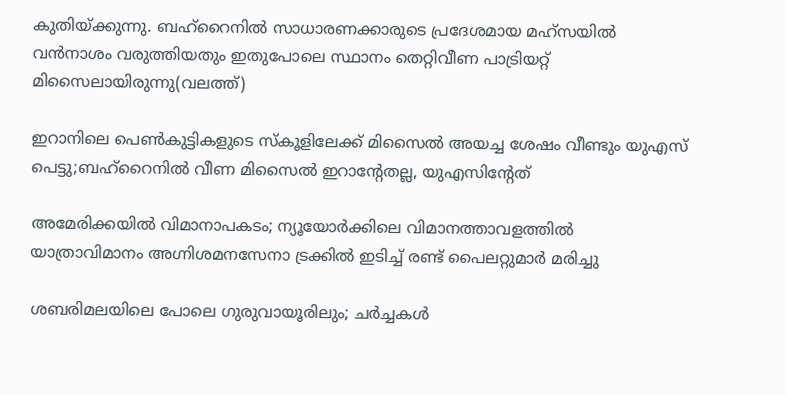കുതിയ്ക്കുന്നു. ബഹ്റൈനില്‍ സാധാരണക്കാരുടെ പ്രദേശമായ മഹ്സയില്‍ വന്‍നാശം വരുത്തിയതും ഇതുപോലെ സ്ഥാനം തെറ്റിവീണ പാട്രിയറ്റ് മിസൈലായിരുന്നു(വലത്ത്)

ഇറാനിലെ പെണ്‍കുട്ടികളുടെ സ്കൂളിലേക്ക് മിസൈല്‍ അയച്ച ശേഷം വീണ്ടും യുഎസ് പെട്ടു;ബഹ്റൈനില്‍ വീണ മിസൈല്‍ ഇറാന്‍റേതല്ല, യുഎസിന്‍റേത്

അമേരിക്കയില്‍ വിമാനാപകടം; ന്യൂയോർക്കിലെ വിമാനത്താവളത്തിൽ യാത്രാവിമാനം അഗ്നിശമനസേനാ ട്രക്കിൽ ഇടിച്ച് രണ്ട് പൈലറ്റുമാർ മരിച്ചു

ശബരിമലയിലെ പോലെ ഗുരുവായൂരിലും; ചർച്ചകൾ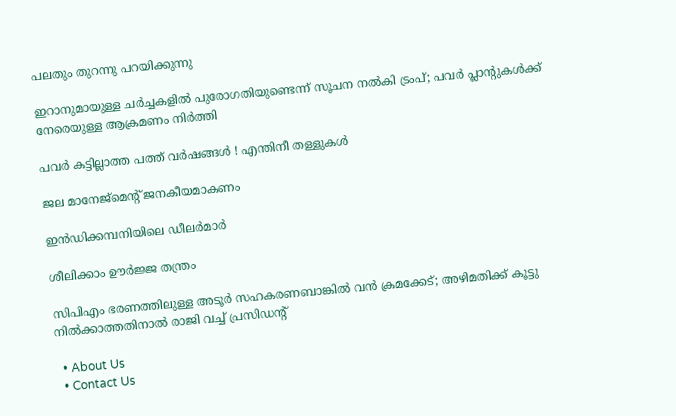പലതും തുറന്നു പറയിക്കുന്നു

ഇറാനുമായുള്ള ചർച്ചകളിൽ പുരോഗതിയുണ്ടെന്ന് സൂചന നൽകി ട്രംപ്; പവർ പ്ലാൻ്റുകൾക്ക് നേരെയുള്ള ആക്രമണം നിർത്തി

പവര്‍ കട്ടില്ലാത്ത പത്ത് വര്‍ഷങ്ങള്‍ ! എന്തിനീ തള്ളുകള്‍

ജല മാനേജ്‌മെന്റ് ജനകീയമാകണം

ഇന്‍ഡിക്കമ്പനിയിലെ ഡീലര്‍മാര്‍

ശീലിക്കാം ഊര്‍ജ്ജ തന്ത്രം

സിപിഎം ഭരണത്തിലുള്ള അടൂർ സഹകരണബാങ്കിൽ വൻ ക്രമക്കേട്; അഴിമതിക്ക് കൂട്ടു നിൽക്കാത്തതിനാൽ രാജി വച്ച് പ്രസിഡൻ്റ്

  • About Us
  • Contact Us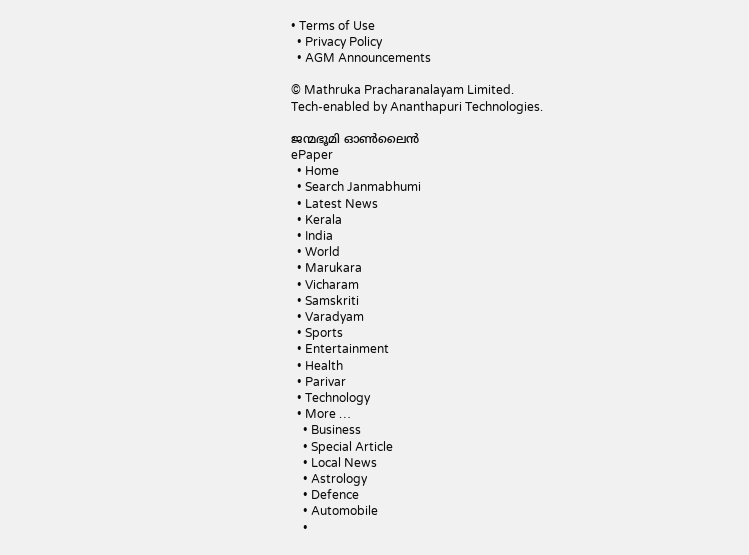• Terms of Use
  • Privacy Policy
  • AGM Announcements

© Mathruka Pracharanalayam Limited.
Tech-enabled by Ananthapuri Technologies.

ജന്മഭൂമി ഓണ്‍ലൈന്‍
ePaper
  • Home
  • Search Janmabhumi
  • Latest News
  • Kerala
  • India
  • World
  • Marukara
  • Vicharam
  • Samskriti
  • Varadyam
  • Sports
  • Entertainment
  • Health
  • Parivar
  • Technology
  • More …
    • Business
    • Special Article
    • Local News
    • Astrology
    • Defence
    • Automobile
    •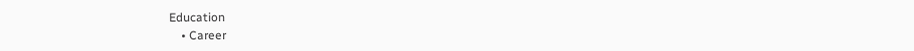Education
    • Career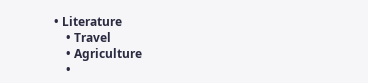• Literature
    • Travel
    • Agriculture
    •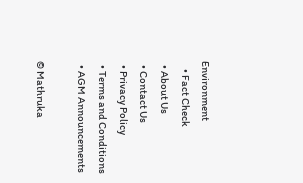Environment
    • Fact Check
  • About Us
  • Contact Us
  • Privacy Policy
  • Terms and Conditions
  • AGM Announcements

© Mathruka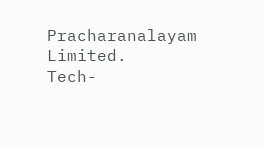Pracharanalayam Limited.
Tech-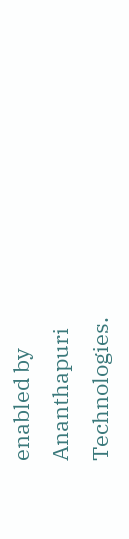enabled by Ananthapuri Technologies.